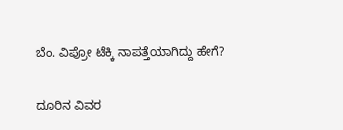ಬೆಂ. ವಿಪ್ರೋ ಟೆಕ್ಕಿ ನಾಪತ್ತೆಯಾಗಿದ್ದು ಹೇಗೆ?

ದೂರಿನ ವಿವರ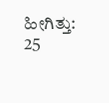ಹೀಗಿತ್ತು: 25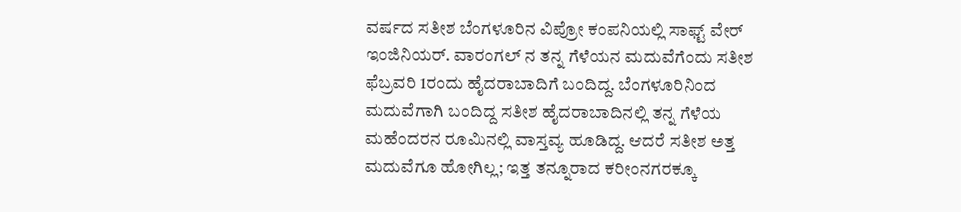ವರ್ಷದ ಸತೀಶ ಬೆಂಗಳೂರಿನ ವಿಪ್ರೋ ಕಂಪನಿಯಲ್ಲಿ ಸಾಫ್ಟ್ ವೇರ್ ಇಂಜಿನಿಯರ್. ವಾರಂಗಲ್ ನ ತನ್ನ ಗೆಳೆಯನ ಮದುವೆಗೆಂದು ಸತೀಶ ಫೆಬ್ರವರಿ 1ರಂದು ಹೈದರಾಬಾದಿಗೆ ಬಂದಿದ್ದ. ಬೆಂಗಳೂರಿನಿಂದ ಮದುವೆಗಾಗಿ ಬಂದಿದ್ದ ಸತೀಶ ಹೈದರಾಬಾದಿನಲ್ಲಿ ತನ್ನ ಗೆಳೆಯ ಮಹೆಂದರನ ರೂಮಿನಲ್ಲಿ ವಾಸ್ತವ್ಯ ಹೂಡಿದ್ದ. ಆದರೆ ಸತೀಶ ಅತ್ತ ಮದುವೆಗೂ ಹೋಗಿಲ್ಲ; ಇತ್ತ ತನ್ನೂರಾದ ಕರೀಂನಗರಕ್ಕೂ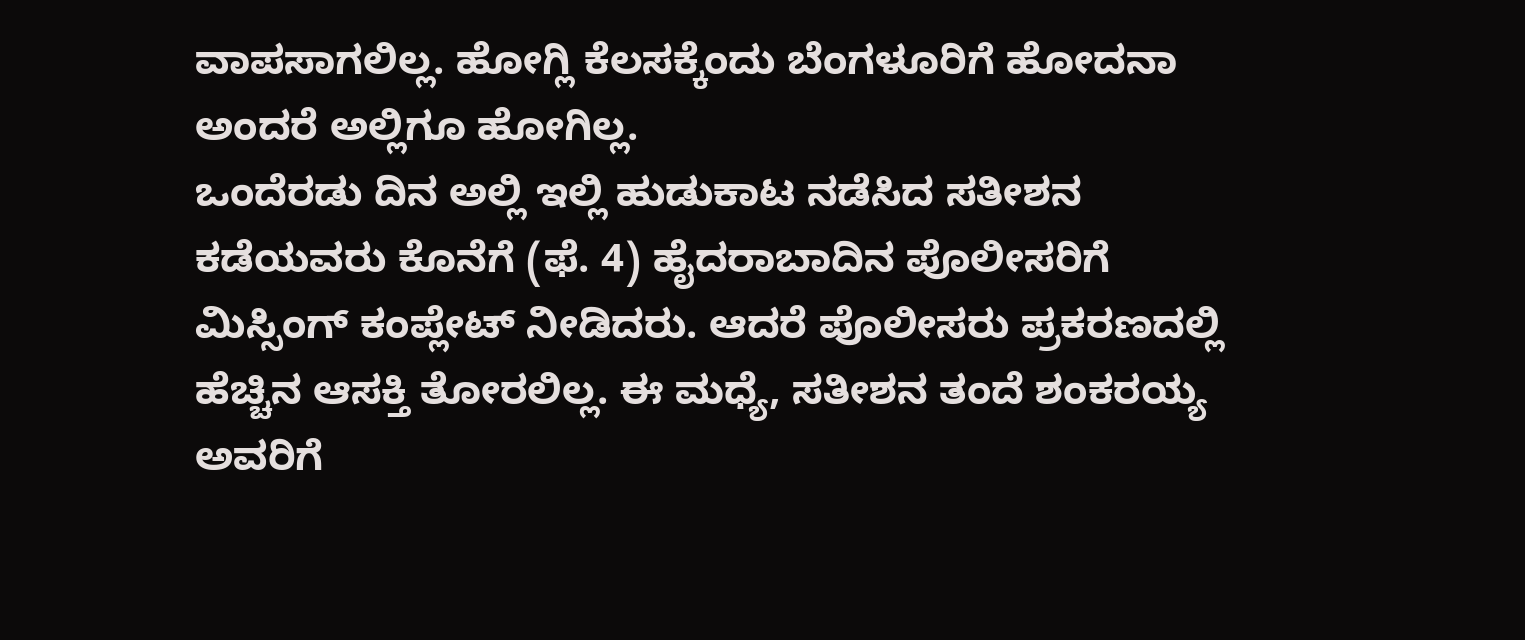ವಾಪಸಾಗಲಿಲ್ಲ. ಹೋಗ್ಲಿ ಕೆಲಸಕ್ಕೆಂದು ಬೆಂಗಳೂರಿಗೆ ಹೋದನಾ ಅಂದರೆ ಅಲ್ಲಿಗೂ ಹೋಗಿಲ್ಲ.
ಒಂದೆರಡು ದಿನ ಅಲ್ಲಿ ಇಲ್ಲಿ ಹುಡುಕಾಟ ನಡೆಸಿದ ಸತೀಶನ ಕಡೆಯವರು ಕೊನೆಗೆ (ಫೆ. 4) ಹೈದರಾಬಾದಿನ ಪೊಲೀಸರಿಗೆ ಮಿಸ್ಸಿಂಗ್ ಕಂಪ್ಲೇಟ್ ನೀಡಿದರು. ಆದರೆ ಪೊಲೀಸರು ಪ್ರಕರಣದಲ್ಲಿ ಹೆಚ್ಚಿನ ಆಸಕ್ತಿ ತೋರಲಿಲ್ಲ. ಈ ಮಧ್ಯೆ, ಸತೀಶನ ತಂದೆ ಶಂಕರಯ್ಯ ಅವರಿಗೆ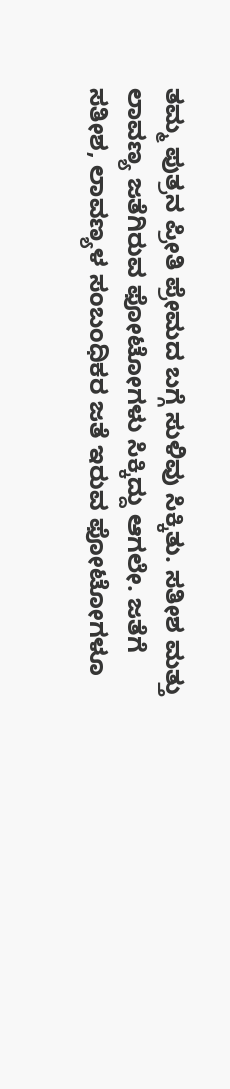ತಮ್ಮ ಪುತ್ರನ ಪ್ರೀತಿ ಪ್ರೇಮದ ಬಗ್ಗೆ ಸುಳಿವು ಸಿಕ್ಕಿತು. ಸತೀಶ ಮತ್ತು ಲಾವಣ್ಯ ಜತೆಗಿರುವ ಫೋಟೋಗಳು ಸಿಕ್ಕಿದ್ದು ಆಗಲೇ. ಜತೆಗೆ ಸತೀಶ, ಲಾವಣ್ಯಳ ಸಂಬಂಧಿಕರ ಜತೆ ಇರುವ ಫೋಟೋಗಳೂ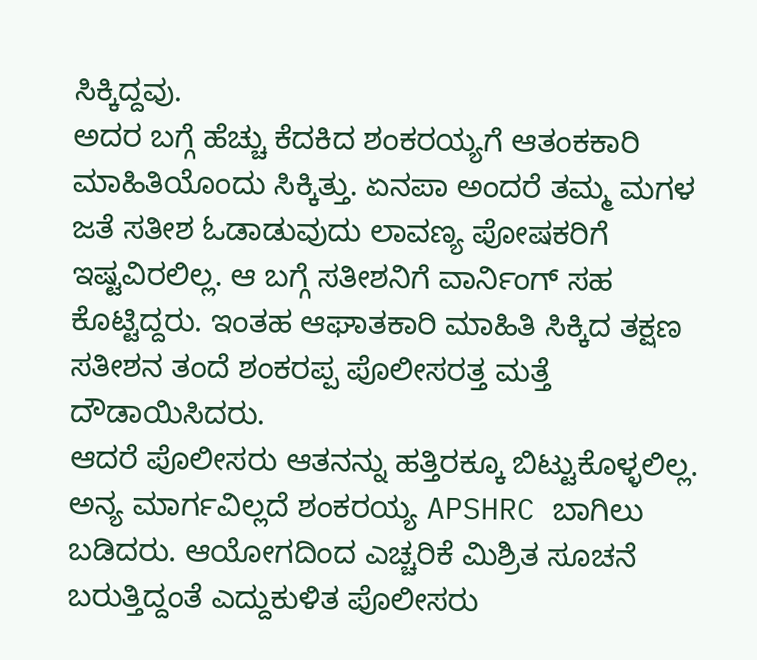ಸಿಕ್ಕಿದ್ದವು.
ಅದರ ಬಗ್ಗೆ ಹೆಚ್ಚು ಕೆದಕಿದ ಶಂಕರಯ್ಯಗೆ ಆತಂಕಕಾರಿ ಮಾಹಿತಿಯೊಂದು ಸಿಕ್ಕಿತ್ತು. ಏನಪಾ ಅಂದರೆ ತಮ್ಮ ಮಗಳ ಜತೆ ಸತೀಶ ಓಡಾಡುವುದು ಲಾವಣ್ಯ ಪೋಷಕರಿಗೆ ಇಷ್ಟವಿರಲಿಲ್ಲ. ಆ ಬಗ್ಗೆ ಸತೀಶನಿಗೆ ವಾರ್ನಿಂಗ್ ಸಹ ಕೊಟ್ಟಿದ್ದರು. ಇಂತಹ ಆಘಾತಕಾರಿ ಮಾಹಿತಿ ಸಿಕ್ಕಿದ ತಕ್ಷಣ ಸತೀಶನ ತಂದೆ ಶಂಕರಪ್ಪ ಪೊಲೀಸರತ್ತ ಮತ್ತೆ ದೌಡಾಯಿಸಿದರು.
ಆದರೆ ಪೊಲೀಸರು ಆತನನ್ನು ಹತ್ತಿರಕ್ಕೂ ಬಿಟ್ಟುಕೊಳ್ಳಲಿಲ್ಲ. ಅನ್ಯ ಮಾರ್ಗವಿಲ್ಲದೆ ಶಂಕರಯ್ಯ APSHRC ಬಾಗಿಲು ಬಡಿದರು. ಆಯೋಗದಿಂದ ಎಚ್ಚರಿಕೆ ಮಿಶ್ರಿತ ಸೂಚನೆ ಬರುತ್ತಿದ್ದಂತೆ ಎದ್ದುಕುಳಿತ ಪೊಲೀಸರು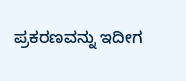ಪ್ರಕರಣವನ್ನು ಇದೀಗ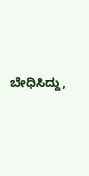ಬೇಧಿಸಿದ್ದು,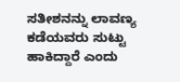ಸತೀಶನನ್ನು ಲಾವಣ್ಯ ಕಡೆಯವರು ಸುಟ್ಟು ಹಾಕಿದ್ದಾರೆ ಎಂದು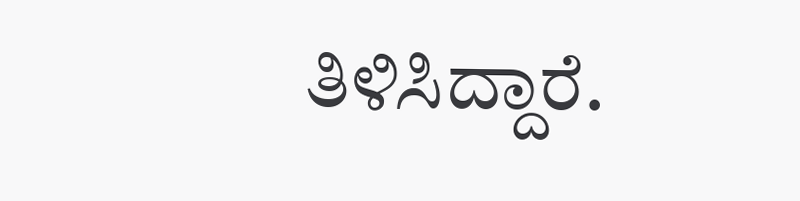ತಿಳಿಸಿದ್ದಾರೆ.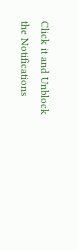Click it and Unblock the Notifications